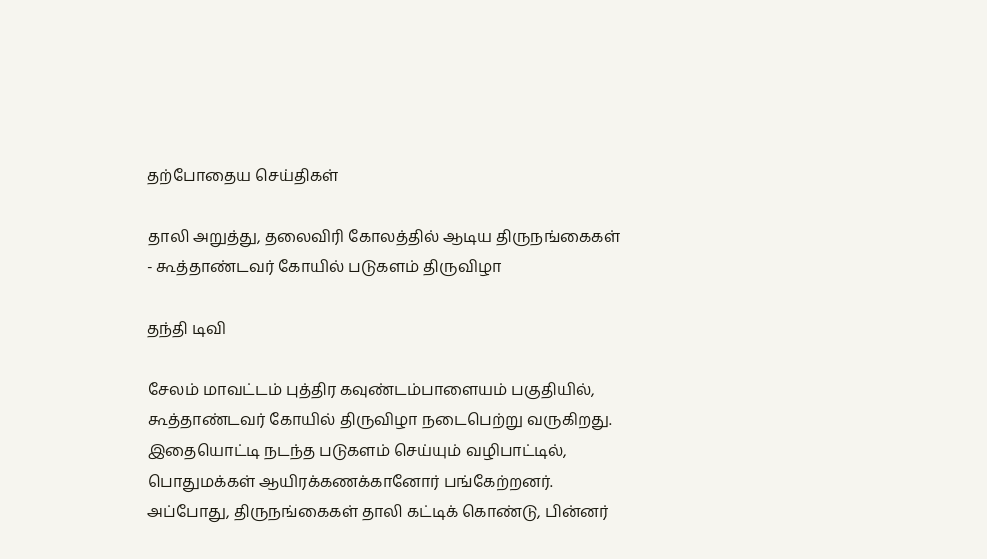தற்போதைய செய்திகள்

தாலி அறுத்து, தலைவிரி கோலத்தில் ஆடிய திருநங்கைகள் - கூத்தாண்டவர் கோயில் படுகளம் திருவிழா

தந்தி டிவி

சேலம் மாவட்டம் புத்திர கவுண்டம்பாளையம் பகுதியில், கூத்தாண்டவர் கோயில் திருவிழா நடைபெற்று வருகிறது. இதையொட்டி நடந்த படுகளம் செய்யும் வழிபாட்டில், பொதுமக்கள் ஆயிரக்கணக்கானோர் பங்கேற்றனர். அப்போது, திருநங்கைகள் தாலி கட்டிக் கொண்டு, பின்னர்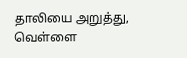தாலியை அறுத்து, வெள்ளை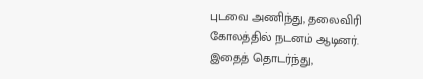புடவை அணிந்து, தலைவிரி கோலத்தில் நடனம் ஆடினர். இதைத் தொடர்ந்து,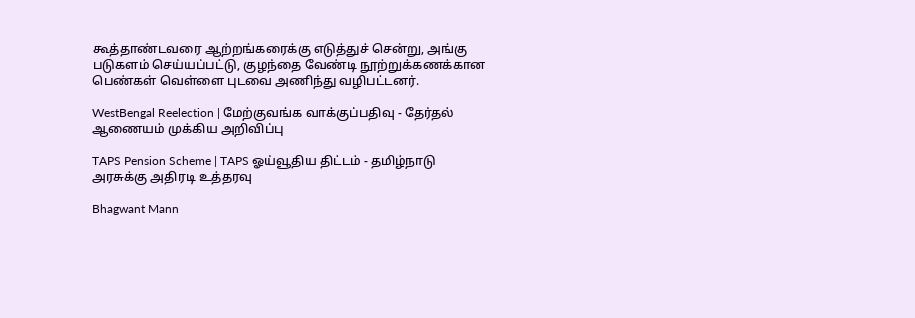கூத்தாண்டவரை ஆற்றங்கரைக்கு எடுத்துச் சென்று, அங்கு படுகளம் செய்யப்பட்டு, குழந்தை வேண்டி நூற்றுக்கணக்கான பெண்கள் வெள்ளை புடவை அணிந்து வழிபட்டனர்.

WestBengal Reelection | மேற்குவங்க வாக்குப்பதிவு - தேர்தல் ஆணையம் முக்கிய அறிவிப்பு

TAPS Pension Scheme | TAPS ஓய்வூதிய திட்டம் - தமிழ்நாடு அரசுக்கு அதிரடி உத்தரவு

Bhagwant Mann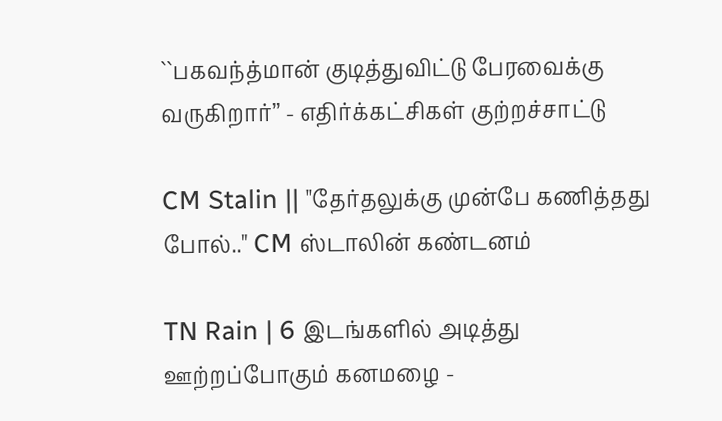``பகவந்த்மான் குடித்துவிட்டு பேரவைக்கு வருகிறார்’’ - எதிர்க்கட்சிகள் குற்றச்சாட்டு

CM Stalin || "தேர்தலுக்கு முன்பே கணித்தது போல்.." CM ஸ்டாலின் கண்டனம்

TN Rain | 6 இடங்களில் அடித்து ஊற்றப்போகும் கனமழை -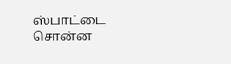ஸ்பாட்டை சொன்ன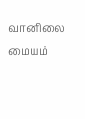வானிலை மையம்